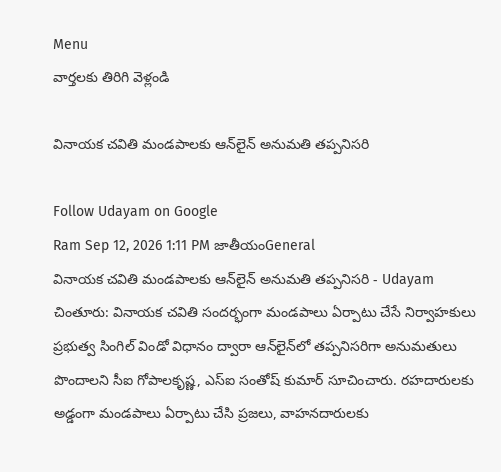Menu
వార్తలకు తిరిగి వెళ్లండి

వినాయక చవితి మండపాలకు ఆన్‌లైన్ అనుమతి తప్పనిసరి

Follow Udayam on Google
Ram Sep 12, 2026 1:11 PM జాతీయంGeneral
వినాయక చవితి మండపాలకు ఆన్‌లైన్ అనుమతి తప్పనిసరి - Udayam
చింతూరు: వినాయక చవితి సందర్భంగా మండపాలు ఏర్పాటు చేసే నిర్వాహకులు ప్రభుత్వ సింగిల్‌ విండో విధానం ద్వారా ఆన్‌లైన్‌లో తప్పనిసరిగా అనుమతులు పొందాలని సీఐ గోపాలకృష్ణ, ఎస్‌ఐ సంతోష్ కుమార్ సూచించారు. రహదారులకు అడ్డంగా మండపాలు ఏర్పాటు చేసి ప్రజలు, వాహనదారులకు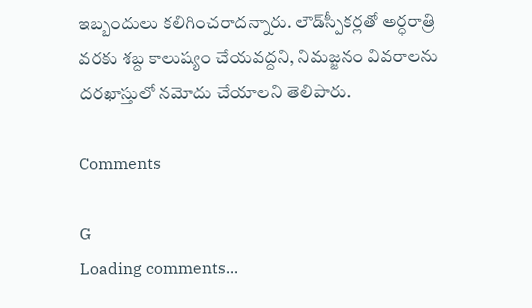ఇబ్బందులు కలిగించరాదన్నారు. లౌడ్‌స్పీకర్లతో అర్ధరాత్రి వరకు శబ్ద కాలుష్యం చేయవద్దని, నిమజ్జనం వివరాలను దరఖాస్తులో నమోదు చేయాలని తెలిపారు.

Comments

G
Loading comments...